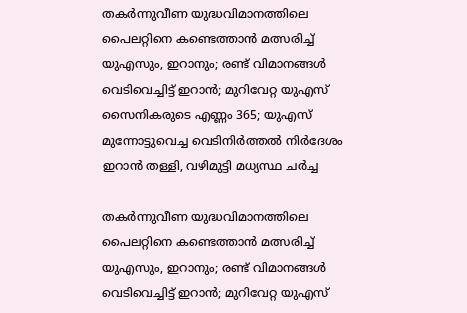തകര്‍ന്നുവീണ യുദ്ധവിമാനത്തിലെ പൈലറ്റിനെ കണ്ടെത്താന്‍ മത്സരിച്ച് യുഎസും, ഇറാനും; രണ്ട് വിമാനങ്ങള്‍ വെടിവെച്ചിട്ട് ഇറാന്‍; മുറിവേറ്റ യുഎസ് സൈനികരുടെ എണ്ണം 365; യുഎസ് മുന്നോട്ടുവെച്ച വെടിനിര്‍ത്തല്‍ നിര്‍ദേശം ഇറാന്‍ തള്ളി, വഴിമുട്ടി മധ്യസ്ഥ ചര്‍ച്ച

തകര്‍ന്നുവീണ യുദ്ധവിമാനത്തിലെ പൈലറ്റിനെ കണ്ടെത്താന്‍ മത്സരിച്ച് യുഎസും, ഇറാനും; രണ്ട് വിമാനങ്ങള്‍ വെടിവെച്ചിട്ട് ഇറാന്‍; മുറിവേറ്റ യുഎസ്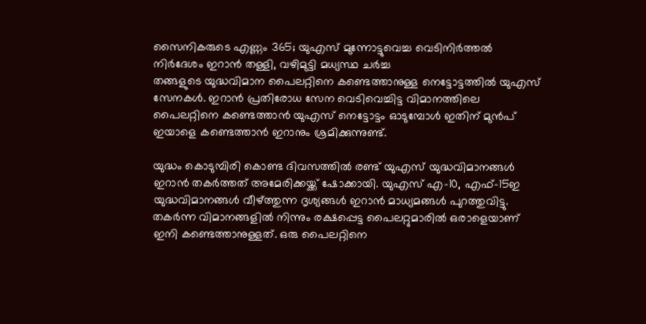സൈനികരുടെ എണ്ണം 365; യുഎസ് മുന്നോട്ടുവെച്ച വെടിനിര്‍ത്തല്‍ നിര്‍ദേശം ഇറാന്‍ തള്ളി, വഴിമുട്ടി മധ്യസ്ഥ ചര്‍ച്ച
തങ്ങളുടെ യുദ്ധവിമാന പൈലറ്റിനെ കണ്ടെത്താനുള്ള നെട്ടോട്ടത്തില്‍ യുഎസ് സേനകള്‍. ഇറാന്‍ പ്രതിരോധ സേന വെടിവെച്ചിട്ട വിമാനത്തിലെ പൈലറ്റിനെ കണ്ടെത്താന്‍ യുഎസ് നെട്ടോട്ടം ഓടുമ്പോള്‍ ഇതിന് മുന്‍പ് ഇയാളെ കണ്ടെത്താന്‍ ഇറാനും ശ്രമിക്കുന്നുണ്ട്.

യുദ്ധം കൊടുമ്പിരി കൊണ്ട ദിവസത്തില്‍ രണ്ട് യുഎസ് യുദ്ധവിമാനങ്ങള്‍ ഇറാന്‍ തകര്‍ത്തത് അമേരിക്കയ്ക്ക് ഷോക്കായി. യുഎസ് എ-10, എഫ്-15ഇ യുദ്ധവിമാനങ്ങള്‍ വീഴ്ത്തുന്ന ദൃശ്യങ്ങള്‍ ഇറാന്‍ മാധ്യമങ്ങള്‍ പുറത്തുവിട്ടു. തകര്‍ന്ന വിമാനങ്ങളില്‍ നിന്നും രക്ഷപ്പെട്ട പൈലറ്റുമാരില്‍ ഒരാളെയാണ് ഇനി കണ്ടെത്താനുള്ളത്. ഒരു പൈലറ്റിനെ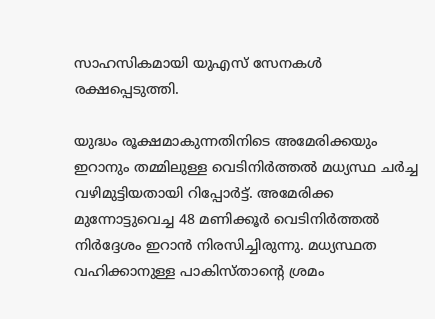സാഹസികമായി യുഎസ് സേനകള്‍ രക്ഷപ്പെടുത്തി.

യുദ്ധം രൂക്ഷമാകുന്നതിനിടെ അമേരിക്കയും ഇറാനും തമ്മിലുള്ള വെടിനിര്‍ത്തല്‍ മധ്യസ്ഥ ചര്‍ച്ച വഴിമുട്ടിയതായി റിപ്പോര്‍ട്ട്. അമേരിക്ക മുന്നോട്ടുവെച്ച 48 മണിക്കൂര്‍ വെടിനിര്‍ത്തല്‍ നിര്‍ദ്ദേശം ഇറാന്‍ നിരസിച്ചിരുന്നു. മധ്യസ്ഥത വഹിക്കാനുള്ള പാകിസ്താന്റെ ശ്രമം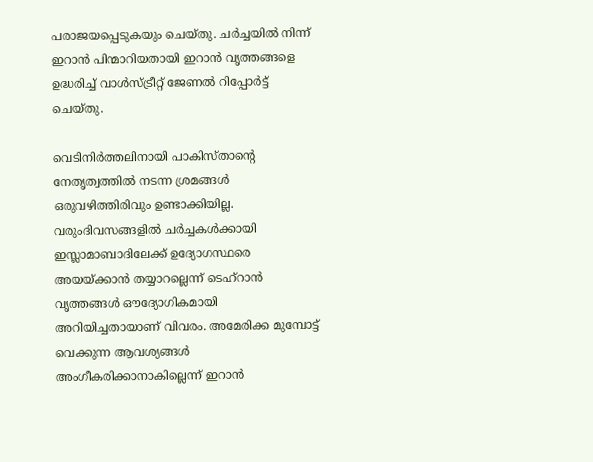പരാജയപ്പെടുകയും ചെയ്തു. ചര്‍ച്ചയില്‍ നിന്ന് ഇറാന്‍ പിന്മാറിയതായി ഇറാന്‍ വൃത്തങ്ങളെ ഉദ്ധരിച്ച് വാള്‍സ്ട്രീറ്റ് ജേണല്‍ റിപ്പോര്‍ട്ട് ചെയ്തു.

വെടിനിര്‍ത്തലിനായി പാകിസ്താന്റെ നേതൃത്വത്തില്‍ നടന്ന ശ്രമങ്ങള്‍ ഒരുവഴിത്തിരിവും ഉണ്ടാക്കിയില്ല. വരുംദിവസങ്ങളില്‍ ചര്‍ച്ചകള്‍ക്കായി ഇസ്ലാമാബാദിലേക്ക് ഉദ്യോഗസ്ഥരെ അയയ്ക്കാന്‍ തയ്യാറല്ലെന്ന് ടെഹ്‌റാന്‍ വൃത്തങ്ങള്‍ ഔദ്യോഗികമായി അറിയിച്ചതായാണ് വിവരം. അമേരിക്ക മുമ്പോട്ട് വെക്കുന്ന ആവശ്യങ്ങള്‍ അംഗീകരിക്കാനാകില്ലെന്ന് ഇറാന്‍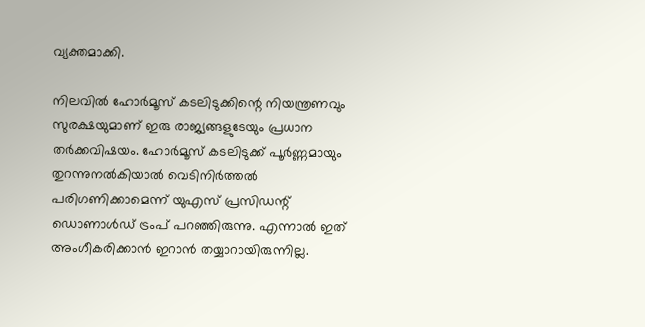വ്യക്തമാക്കി.

നിലവില്‍ ഹോര്‍മൂസ് കടലിടുക്കിന്റെ നിയന്ത്രണവും സുരക്ഷയുമാണ് ഇരു രാജ്യങ്ങളുടേയും പ്രധാന തര്‍ക്കവിഷയം. ഹോര്‍മൂസ് കടലിടുക്ക് പൂര്‍ണ്ണമായും തുറന്നുനല്‍കിയാല്‍ വെടിനിര്‍ത്തല്‍ പരിഗണിക്കാമെന്ന് യുഎസ് പ്രസിഡന്റ് ഡൊണാള്‍ഡ് ട്രംപ് പറഞ്ഞിരുന്നു. എന്നാല്‍ ഇത് അംഗീകരിക്കാന്‍ ഇറാന്‍ തയ്യാറായിരുന്നില്ല.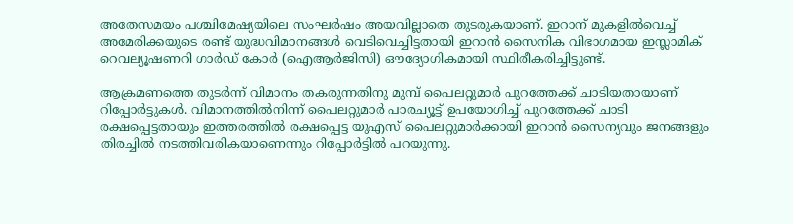അതേസമയം പശ്ചിമേഷ്യയിലെ സംഘര്‍ഷം അയവില്ലാതെ തുടരുകയാണ്. ഇറാന് മുകളില്‍വെച്ച് അമേരിക്കയുടെ രണ്ട് യുദ്ധവിമാനങ്ങള്‍ വെടിവെച്ചിട്ടതായി ഇറാന്‍ സൈനിക വിഭാഗമായ ഇസ്ലാമിക് റെവല്യൂഷണറി ഗാര്‍ഡ് കോര്‍ (ഐആര്‍ജിസി) ഔദ്യോഗികമായി സ്ഥിരീകരിച്ചിട്ടുണ്ട്.

ആക്രമണത്തെ തുടര്‍ന്ന് വിമാനം തകരുന്നതിനു മുമ്പ് പൈലറ്റുമാര്‍ പുറത്തേക്ക് ചാടിയതായാണ് റിപ്പോര്‍ട്ടുകള്‍. വിമാനത്തില്‍നിന്ന് പൈലറ്റുമാര്‍ പാരച്യൂട്ട് ഉപയോഗിച്ച് പുറത്തേക്ക് ചാടി രക്ഷപ്പെട്ടതായും ഇത്തരത്തില്‍ രക്ഷപ്പെട്ട യുഎസ് പൈലറ്റുമാര്‍ക്കായി ഇറാന്‍ സൈന്യവും ജനങ്ങളും തിരച്ചില്‍ നടത്തിവരികയാണെന്നും റിപ്പോര്‍ട്ടില്‍ പറയുന്നു.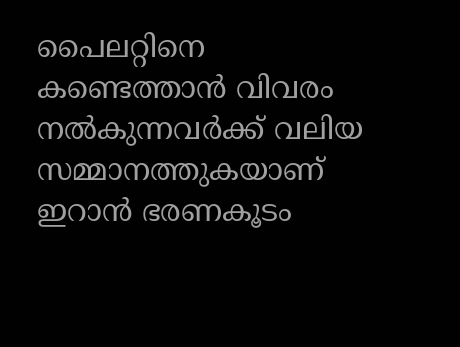പൈലറ്റിനെ കണ്ടെത്താന്‍ വിവരം നല്‍കുന്നവര്‍ക്ക് വലിയ സമ്മാനത്തുകയാണ് ഇറാന്‍ ഭരണകൂടം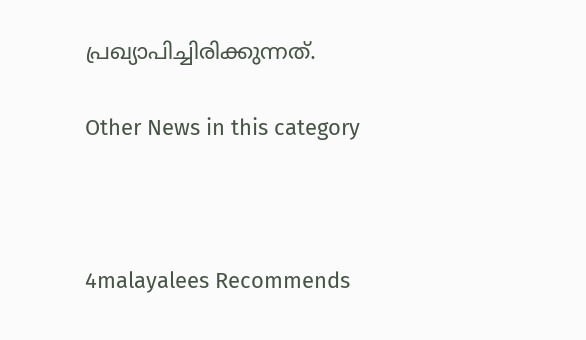പ്രഖ്യാപിച്ചിരിക്കുന്നത്.

Other News in this category



4malayalees Recommends